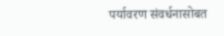पर्यावरण संवर्धनासोबत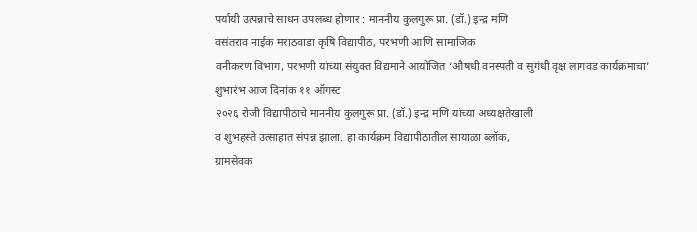पर्यायी उत्पन्नाचे साधन उपलब्ध होणार : माननीय कुलगुरू प्रा. (डॉ.) इन्द्र मणि
वसंतराव नाईक मराठवाडा कृषि विद्यापीठ, परभणी आणि सामाजिक
वनीकरण विभाग, परभणी यांच्या संयुक्त विद्यमाने आयोजित ‘औषधी वनस्पती व सुगंधी वृक्ष लागवड कार्यक्रमाचा’ शुभारंभ आज दिनांक ११ ऑगस्ट
२०२६ रोजी विद्यापीठाचे माननीय कुलगुरू प्रा. (डॉ.) इन्द्र मणि यांच्या अध्यक्षतेखाली
व शुभहस्ते उत्साहात संपन्न झाला. हा कार्यक्रम विद्यापीठातील सायाळा ब्लॉक,
ग्रामसेवक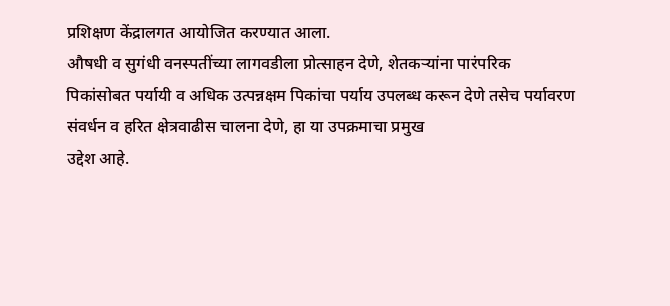प्रशिक्षण केंद्रालगत आयोजित करण्यात आला.
औषधी व सुगंधी वनस्पतींच्या लागवडीला प्रोत्साहन देणे, शेतकऱ्यांना पारंपरिक
पिकांसोबत पर्यायी व अधिक उत्पन्नक्षम पिकांचा पर्याय उपलब्ध करून देणे तसेच पर्यावरण
संवर्धन व हरित क्षेत्रवाढीस चालना देणे, हा या उपक्रमाचा प्रमुख
उद्देश आहे.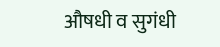औषधी व सुगंधी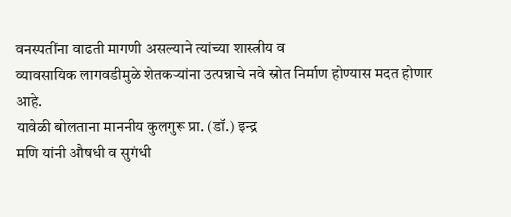वनस्पतींना वाढती मागणी असल्याने त्यांच्या शास्त्रीय व
व्यावसायिक लागवडीमुळे शेतकऱ्यांना उत्पन्नाचे नवे स्रोत निर्माण होण्यास मदत होणार
आहे.
यावेळी बोलताना माननीय कुलगुरू प्रा. (डॉ.) इन्द्र
मणि यांनी औषधी व सुगंधी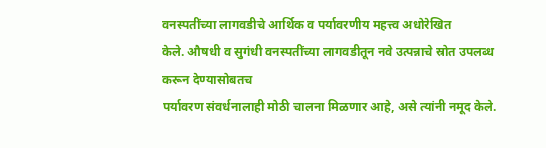वनस्पतींच्या लागवडीचे आर्थिक व पर्यावरणीय महत्त्व अधोरेखित
केले. औषधी व सुगंधी वनस्पतींच्या लागवडीतून नवे उत्पन्नाचे स्रोत उपलब्ध करून देण्यासोबतच
पर्यावरण संवर्धनालाही मोठी चालना मिळणार आहे, असे त्यांनी नमूद केले.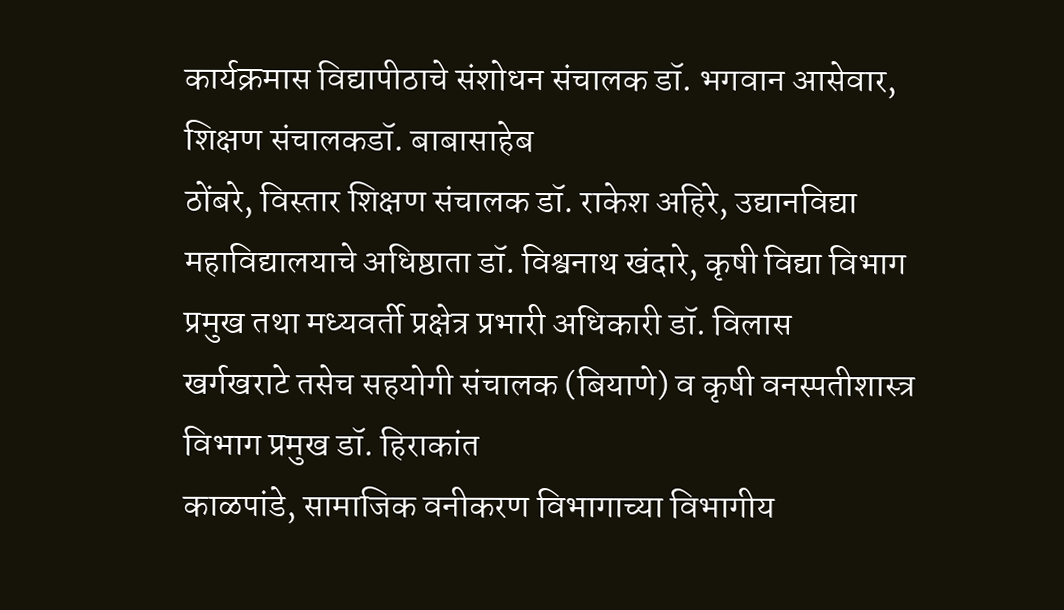कार्यक्रमास विद्यापीठाचे संशोधन संचालक डॉ. भगवान आसेवार, शिक्षण संचालकडॉ. बाबासाहेब
ठोंबरे, विस्तार शिक्षण संचालक डॉ. राकेश अहिरे, उद्यानविद्या महाविद्यालयाचे अधिष्ठाता डॉ. विश्वनाथ खंदारे, कृषी विद्या विभाग प्रमुख तथा मध्यवर्ती प्रक्षेत्र प्रभारी अधिकारी डॉ. विलास
खर्गखराटे तसेच सहयोगी संचालक (बियाणे) व कृषी वनस्पतीशास्त्र विभाग प्रमुख डॉ. हिराकांत
काळपांडे, सामाजिक वनीकरण विभागाच्या विभागीय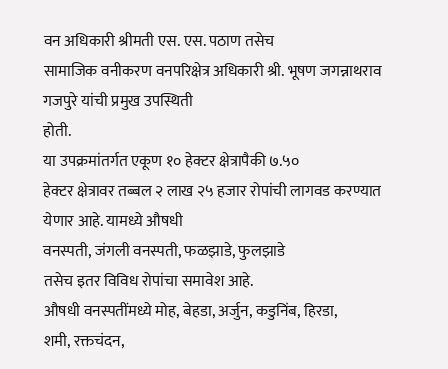वन अधिकारी श्रीमती एस. एस. पठाण तसेच
सामाजिक वनीकरण वनपरिक्षेत्र अधिकारी श्री. भूषण जगन्नाथराव गजपुरे यांची प्रमुख उपस्थिती
होती.
या उपक्रमांतर्गत एकूण १० हेक्टर क्षेत्रापैकी ७.५०
हेक्टर क्षेत्रावर तब्बल २ लाख २५ हजार रोपांची लागवड करण्यात येणार आहे. यामध्ये औषधी
वनस्पती, जंगली वनस्पती, फळझाडे, फुलझाडे
तसेच इतर विविध रोपांचा समावेश आहे.
औषधी वनस्पतींमध्ये मोह, बेहडा, अर्जुन, कडुनिंब, हिरडा,
शमी, रक्तचंदन,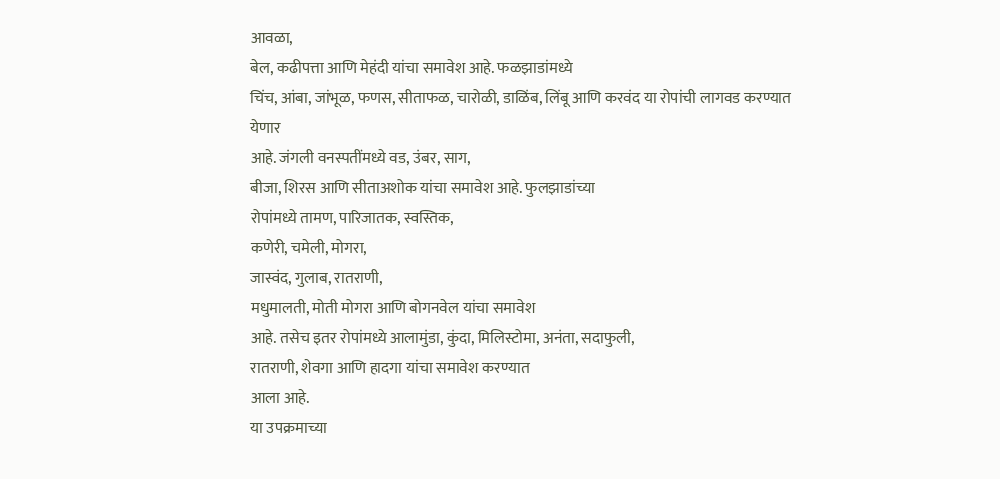आवळा,
बेल, कढीपत्ता आणि मेहंदी यांचा समावेश आहे. फळझाडांमध्ये
चिंच, आंबा, जांभूळ, फणस, सीताफळ, चारोळी, डाळिंब, लिंबू आणि करवंद या रोपांची लागवड करण्यात येणार
आहे. जंगली वनस्पतींमध्ये वड, उंबर, साग,
बीजा, शिरस आणि सीताअशोक यांचा समावेश आहे. फुलझाडांच्या
रोपांमध्ये तामण, पारिजातक, स्वस्तिक,
कणेरी, चमेली, मोगरा,
जास्वंद, गुलाब, रातराणी,
मधुमालती, मोती मोगरा आणि बोगनवेल यांचा समावेश
आहे. तसेच इतर रोपांमध्ये आलामुंडा, कुंदा, मिलिस्टोमा, अनंता, सदाफुली,
रातराणी, शेवगा आणि हादगा यांचा समावेश करण्यात
आला आहे.
या उपक्रमाच्या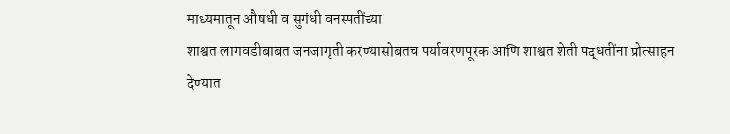माध्यमातून औषधी व सुगंधी वनस्पतींच्या
शाश्वत लागवडीबाबत जनजागृती करण्यासोबतच पर्यावरणपूरक आणि शाश्वत शेती पद्धतींना प्रोत्साहन
देण्यात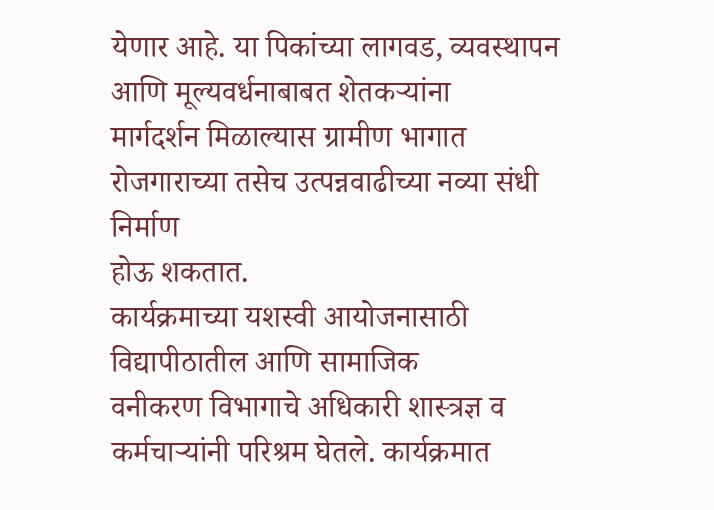येणार आहे. या पिकांच्या लागवड, व्यवस्थापन आणि मूल्यवर्धनाबाबत शेतकऱ्यांना
मार्गदर्शन मिळाल्यास ग्रामीण भागात रोजगाराच्या तसेच उत्पन्नवाढीच्या नव्या संधी निर्माण
होऊ शकतात.
कार्यक्रमाच्या यशस्वी आयोजनासाठी विद्यापीठातील आणि सामाजिक
वनीकरण विभागाचे अधिकारी शास्त्रज्ञ व कर्मचाऱ्यांनी परिश्रम घेतले. कार्यक्रमात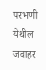परभणी
येथील जवाहर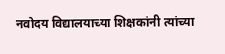नवोदय विद्यालयाच्या शिक्षकांनी त्यांच्या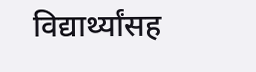विद्यार्थ्यांसह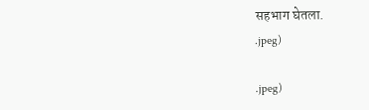सहभाग घेतला.
.jpeg)

.jpeg)